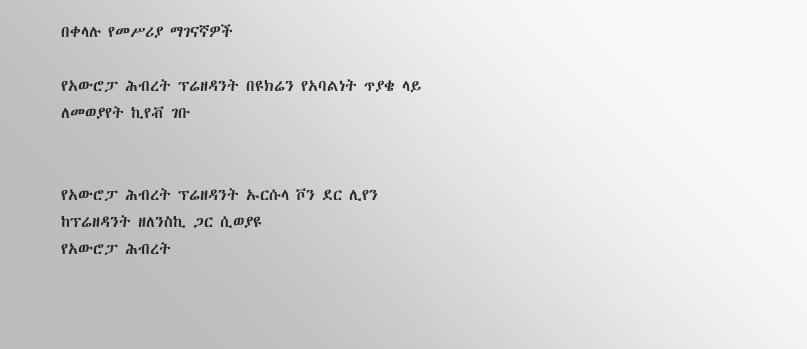በቀላሉ የመሥሪያ ማገናኛዎች

የአውሮፓ ሕብረት ፕሬዘዳንት በዩክሬን የአባልነት ጥያቄ ላይ ለመወያየት ኪየቭ ገቡ


የአውሮፓ ሕብረት ፕሬዘዳንት ኡርሱላ ቮን ደር ሊየን ከፕሬዘዳንት ዘለንስኪ ጋር ሲወያዩ
የአውሮፓ ሕብረት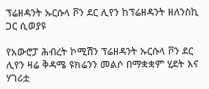ፕሬዘዳንት ኡርሱላ ቮን ደር ሊየን ከፕሬዘዳንት ዘለንስኪ ጋር ሲወያዩ

የአውሮፓ ሕብረት ኮሚሽን ፕሬዘዳንት ኡርሱላ ቮን ደር ሊየን ዛሬ ቅዳሜ ዩክሬንን መልሶ በማቋቋም ሂደት እና ሃገሪቷ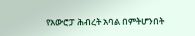የአውሮፓ ሕብረት አባል በምትሆንበት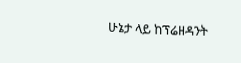ሁኔታ ላይ ከፕሬዘዳንት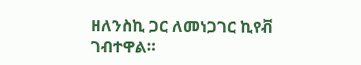ዘለንስኪ ጋር ለመነጋገር ኪየቭ ገብተዋል።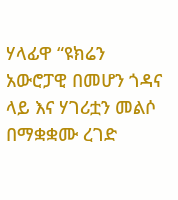ሃላፊዋ “ዩክሬን አውሮፓዊ በመሆን ጎዳና ላይ እና ሃገሪቷን መልሶ በማቋቋሙ ረገድ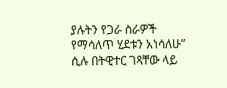ያሉትን የጋራ ስራዎች የማሳለጥ ሂደቱን አነሳለሁ” ሲሉ በትዊተር ገጻቸው ላይ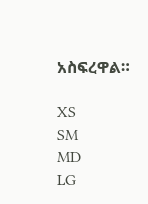አስፍረዋል።

XS
SM
MD
LG